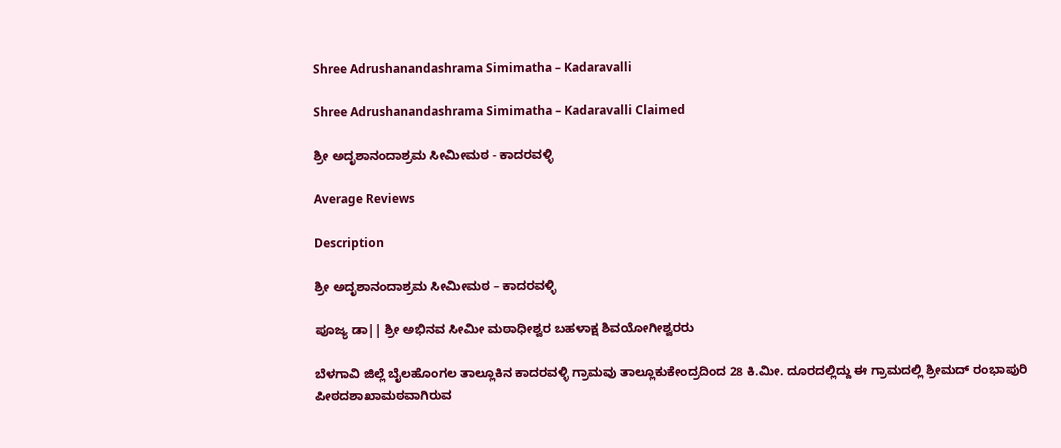Shree Adrushanandashrama Simimatha – Kadaravalli

Shree Adrushanandashrama Simimatha – Kadaravalli Claimed

ಶ್ರೀ ಅದೃಶಾನಂದಾಶ್ರಮ ಸೀಮೀಮಠ - ಕಾದರವಳ್ಳಿ

Average Reviews

Description

ಶ್ರೀ ಅದೃಶಾನಂದಾಶ್ರಮ ಸೀಮೀಮಠ – ಕಾದರವಳ್ಳಿ

ಪೂಜ್ಯ ಡಾ|| ಶ್ರೀ ಅಭಿನವ ಸೀಮೀ ಮಠಾಧೀಶ್ವರ ಬಹಳಾಕ್ಷ ಶಿವಯೋಗೀಶ್ವರರು

ಬೆಳಗಾವಿ ಜಿಲ್ಲೆ ಬೈಲಹೊಂಗಲ ತಾಲ್ಲೂಕಿನ ಕಾದರವಳ್ಳಿ ಗ್ರಾಮವು ತಾಲ್ಲೂಕುಕೇಂದ್ರದಿಂದ 28 ಕಿ.ಮೀ. ದೂರದಲ್ಲಿದ್ದು ಈ ಗ್ರಾಮದಲ್ಲಿ ಶ್ರೀಮದ್ ರಂಭಾಪುರಿ ಪೀಠದಶಾಖಾಮಠವಾಗಿರುವ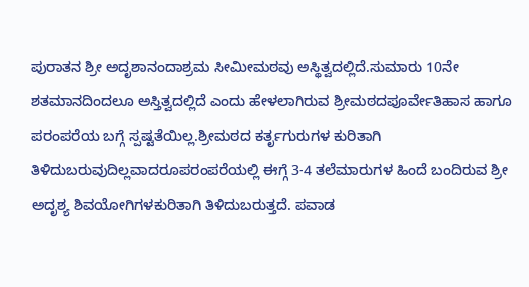ಪುರಾತನ ಶ್ರೀ ಅದೃಶಾನಂದಾಶ್ರಮ ಸೀಮೀಮಠವು ಅಸ್ಥಿತ್ವದಲ್ಲಿದೆ.ಸುಮಾರು 10ನೇ ಶತಮಾನದಿಂದಲೂ ಅಸ್ತಿತ್ವದಲ್ಲಿದೆ ಎಂದು ಹೇಳಲಾಗಿರುವ ಶ್ರೀಮಠದಪೂರ್ವೇತಿಹಾಸ ಹಾಗೂ ಪರಂಪರೆಯ ಬಗ್ಗೆ ಸ್ಪಷ್ಟತೆಯಿಲ್ಲ.ಶ್ರೀಮಠದ ಕರ್ತೃಗುರುಗಳ ಕುರಿತಾಗಿ ತಿಳಿದುಬರುವುದಿಲ್ಲವಾದರೂಪರಂಪರೆಯಲ್ಲಿ ಈಗ್ಗೆ 3-4 ತಲೆಮಾರುಗಳ ಹಿಂದೆ ಬಂದಿರುವ ಶ್ರೀ ಅದೃಶ್ಯ ಶಿವಯೋಗಿಗಳಕುರಿತಾಗಿ ತಿಳಿದುಬರುತ್ತದೆ. ಪವಾಡ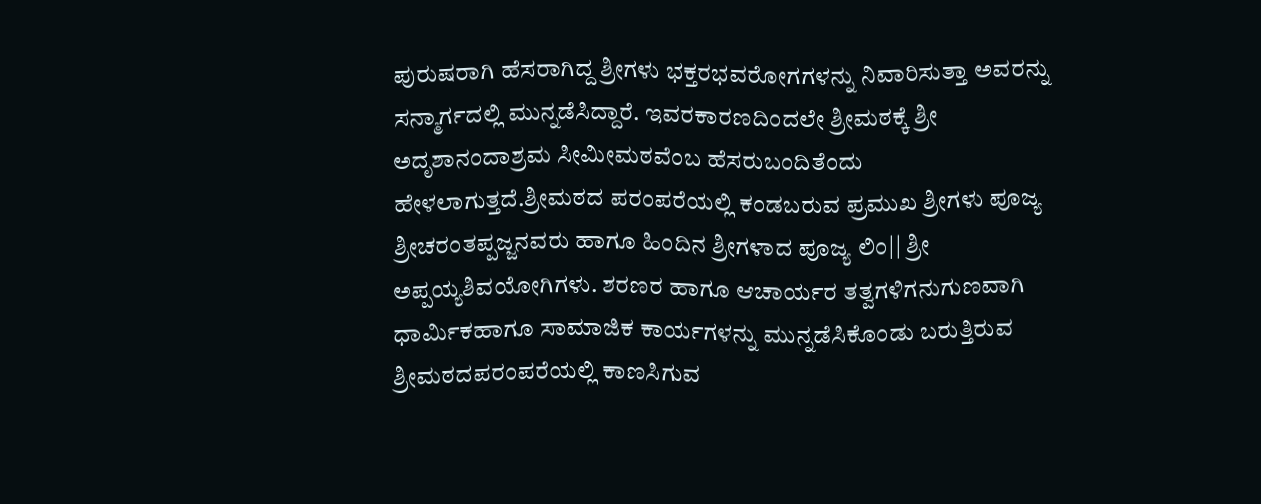ಪುರುಷರಾಗಿ ಹೆಸರಾಗಿದ್ದ ಶ್ರೀಗಳು ಭಕ್ತರಭವರೋಗಗಳನ್ನು ನಿವಾರಿಸುತ್ತಾ ಅವರನ್ನು ಸನ್ಮಾರ್ಗದಲ್ಲಿ ಮುನ್ನಡೆಸಿದ್ದಾರೆ. ಇವರಕಾರಣದಿಂದಲೇ ಶ್ರೀಮಠಕ್ಕೆ ಶ್ರೀ ಅದೃಶಾನಂದಾಶ್ರಮ ಸೀಮೀಮಠವೆಂಬ ಹೆಸರುಬಂದಿತೆಂದು ಹೇಳಲಾಗುತ್ತದೆ.ಶ್ರೀಮಠದ ಪರಂಪರೆಯಲ್ಲಿ ಕಂಡಬರುವ ಪ್ರಮುಖ ಶ್ರೀಗಳು ಪೂಜ್ಯ ಶ್ರೀಚರಂತಪ್ಪಜ್ಜನವರು ಹಾಗೂ ಹಿಂದಿನ ಶ್ರೀಗಳಾದ ಪೂಜ್ಯ ಲಿಂ|| ಶ್ರೀ ಅಪ್ಪಯ್ಯಶಿವಯೋಗಿಗಳು. ಶರಣರ ಹಾಗೂ ಆಚಾರ್ಯರ ತತ್ವಗಳಿಗನುಗುಣವಾಗಿ ಧಾರ್ಮಿಕಹಾಗೂ ಸಾಮಾಜಿಕ ಕಾರ್ಯಗಳನ್ನು ಮುನ್ನಡೆಸಿಕೊಂಡು ಬರುತ್ತಿರುವ ಶ್ರೀಮಠದಪರಂಪರೆಯಲ್ಲಿ ಕಾಣಸಿಗುವ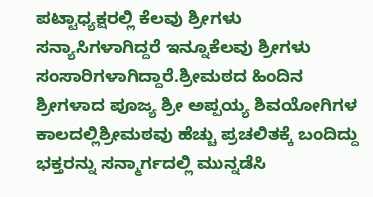ಪಟ್ಟಾಧ್ಯಕ್ಷರಲ್ಲಿ ಕೆಲವು ಶ್ರೀಗಳು ಸನ್ಯಾಸಿಗಳಾಗಿದ್ದರೆ ಇನ್ನೂಕೆಲವು ಶ್ರೀಗಳು ಸಂಸಾರಿಗಳಾಗಿದ್ದಾರೆ.ಶ್ರೀಮಠದ ಹಿಂದಿನ ಶ್ರೀಗಳಾದ ಪೂಜ್ಯ ಶ್ರೀ ಅಪ್ಪಯ್ಯ ಶಿವಯೋಗಿಗಳ ಕಾಲದಲ್ಲಿಶ್ರೀಮಠವು ಹೆಚ್ಚು ಪ್ರಚಲಿತಕ್ಕೆ ಬಂದಿದ್ದು ಭಕ್ತರನ್ನು ಸನ್ಮಾರ್ಗದಲ್ಲಿ ಮುನ್ನಡೆಸಿ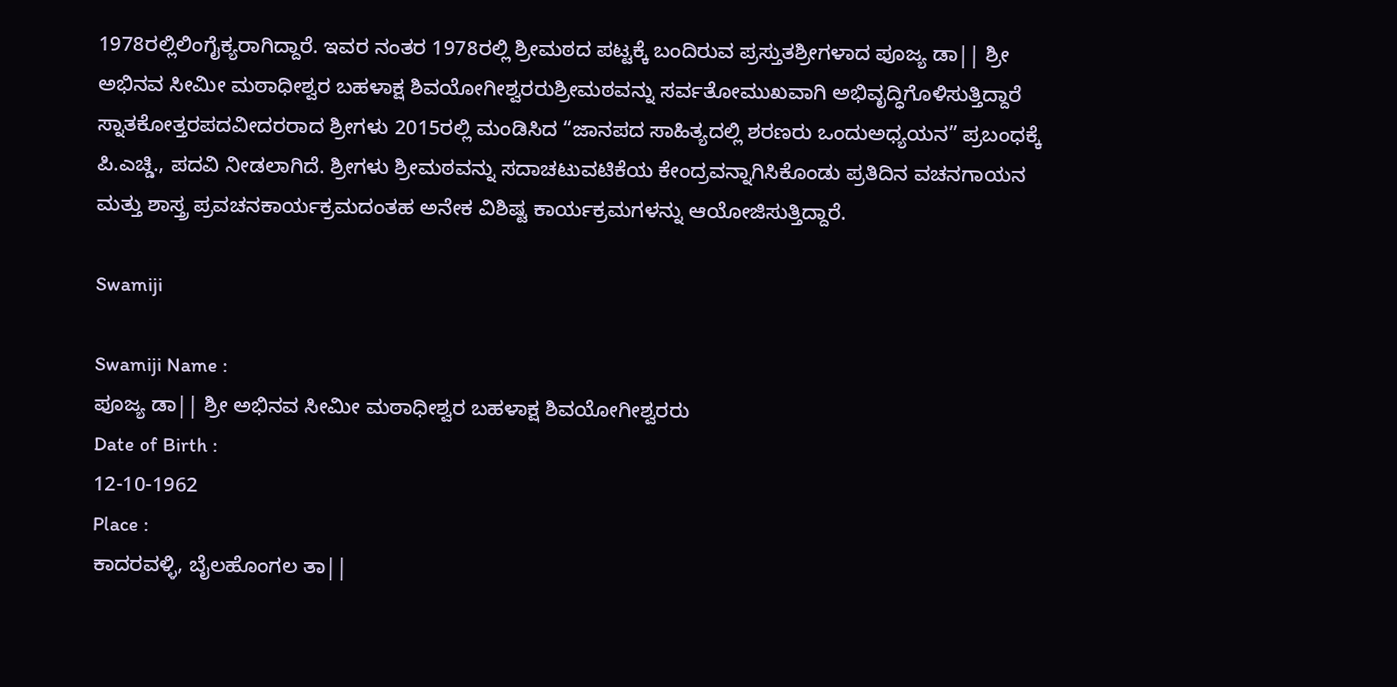1978ರಲ್ಲಿಲಿಂಗೈಕ್ಯರಾಗಿದ್ದಾರೆ. ಇವರ ನಂತರ 1978ರಲ್ಲಿ ಶ್ರೀಮಠದ ಪಟ್ಟಕ್ಕೆ ಬಂದಿರುವ ಪ್ರಸ್ತುತಶ್ರೀಗಳಾದ ಪೂಜ್ಯ ಡಾ|| ಶ್ರೀ ಅಭಿನವ ಸೀಮೀ ಮಠಾಧೀಶ್ವರ ಬಹಳಾಕ್ಷ ಶಿವಯೋಗೀಶ್ವರರುಶ್ರೀಮಠವನ್ನು ಸರ್ವತೋಮುಖವಾಗಿ ಅಭಿವೃದ್ಧಿಗೊಳಿಸುತ್ತಿದ್ದಾರೆ ಸ್ನಾತಕೋತ್ತರಪದವೀದರರಾದ ಶ್ರೀಗಳು 2015ರಲ್ಲಿ ಮಂಡಿಸಿದ “ಜಾನಪದ ಸಾಹಿತ್ಯದಲ್ಲಿ ಶರಣರು ಒಂದುಅಧ್ಯಯನ” ಪ್ರಬಂಧಕ್ಕೆ ಪಿ.ಎಚ್ಡಿ., ಪದವಿ ನೀಡಲಾಗಿದೆ. ಶ್ರೀಗಳು ಶ್ರೀಮಠವನ್ನು ಸದಾಚಟುವಟಿಕೆಯ ಕೇಂದ್ರವನ್ನಾಗಿಸಿಕೊಂಡು ಪ್ರತಿದಿನ ವಚನಗಾಯನ ಮತ್ತು ಶಾಸ್ತ್ರ ಪ್ರವಚನಕಾರ್ಯಕ್ರಮದಂತಹ ಅನೇಕ ವಿಶಿಷ್ಟ ಕಾರ್ಯಕ್ರಮಗಳನ್ನು ಆಯೋಜಿಸುತ್ತಿದ್ದಾರೆ.

Swamiji

Swamiji Name :
ಪೂಜ್ಯ ಡಾ|| ಶ್ರೀ ಅಭಿನವ ಸೀಮೀ ಮಠಾಧೀಶ್ವರ ಬಹಳಾಕ್ಷ ಶಿವಯೋಗೀಶ್ವರರು
Date of Birth :
12-10-1962
Place :
ಕಾದರವಳ್ಳಿ, ಬೈಲಹೊಂಗಲ ತಾ||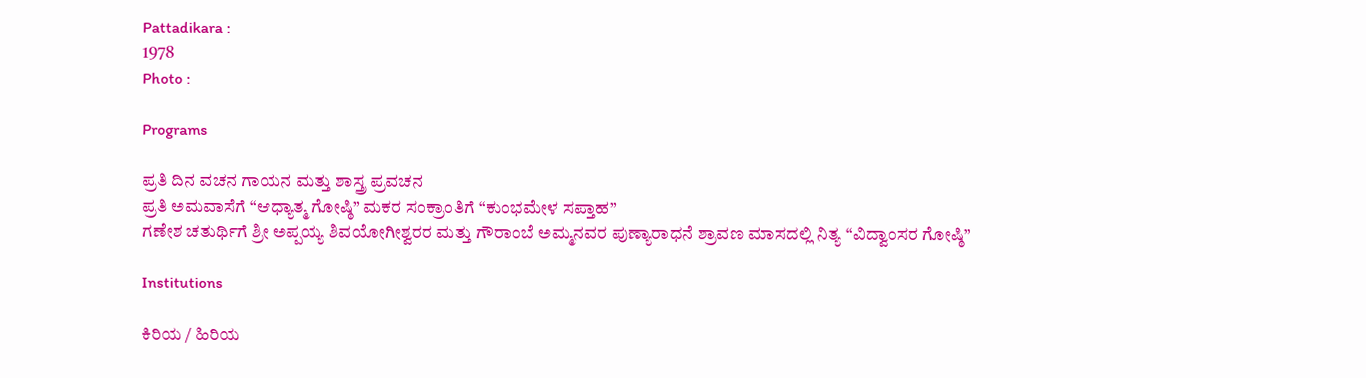Pattadikara :
1978
Photo :

Programs

ಪ್ರತಿ ದಿನ ವಚನ ಗಾಯನ ಮತ್ತು ಶಾಸ್ತ್ರ ಪ್ರವಚನ
ಪ್ರತಿ ಅಮವಾಸೆಗೆ “ಆಧ್ಯಾತ್ಮ ಗೋಷ್ಠಿ” ಮಕರ ಸಂಕ್ರಾಂತಿಗೆ “ಕುಂಭಮೇಳ ಸಪ್ತಾಹ”
ಗಣೇಶ ಚತುರ್ಥಿಗೆ ಶ್ರೀ ಅಪ್ಪಯ್ಯ ಶಿವಯೋಗೀಶ್ವರರ ಮತ್ತು ಗೌರಾಂಬೆ ಅಮ್ಮನವರ ಪುಣ್ಯಾರಾಧನೆ ಶ್ರಾವಣ ಮಾಸದಲ್ಲಿ ನಿತ್ಯ “ವಿದ್ವಾಂಸರ ಗೋಷ್ಠಿ”

Institutions

ಕಿರಿಯ / ಹಿರಿಯ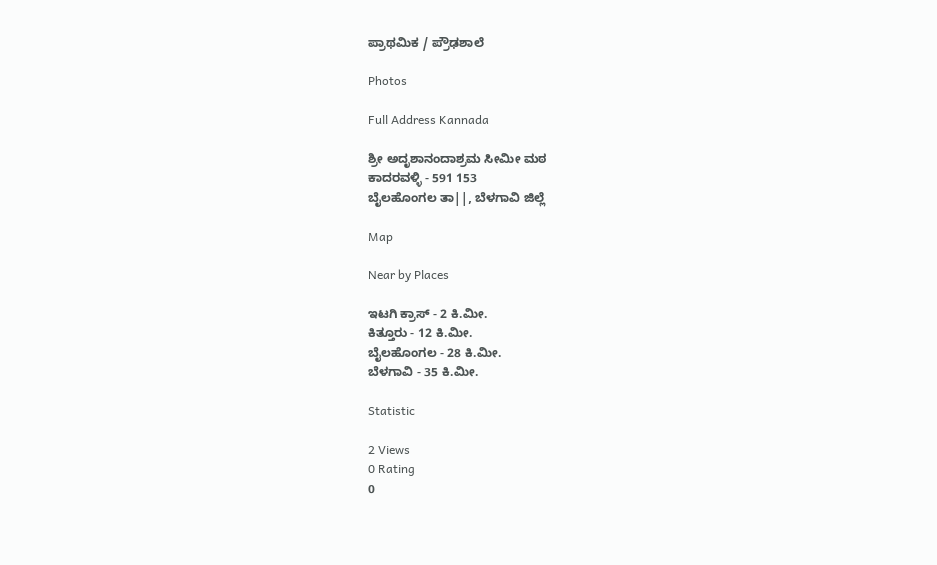ಪ್ರಾಥಮಿಕ / ಪ್ರೌಢಶಾಲೆ

Photos

Full Address Kannada

ಶ್ರೀ ಅದೃಶಾನಂದಾಶ್ರಮ ಸೀಮೀ ಮಠ
ಕಾದರವಳ್ಳಿ - 591 153
ಬೈಲಹೊಂಗಲ ತಾ||, ಬೆಳಗಾವಿ ಜಿಲ್ಲೆ

Map

Near by Places

ಇಟಗಿ ಕ್ರಾಸ್ - 2 ಕಿ.ಮೀ.
ಕಿತ್ತೂರು - 12 ಕಿ.ಮೀ.
ಬೈಲಹೊಂಗಲ - 28 ಕಿ.ಮೀ.
ಬೆಳಗಾವಿ - 35 ಕಿ.ಮೀ.

Statistic

2 Views
0 Rating
0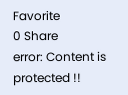Favorite
0 Share
error: Content is protected !!